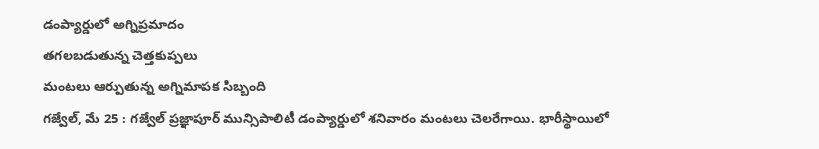డంప్యార్డులో అగ్నిప్రమాదం
తగలబడుతున్న చెత్తకుప్పలు
మంటలు ఆర్పుతున్న అగ్నిమాపక సిబ్బంది
గజ్వేల్, మే 25 : గజ్వేల్ ప్రజ్ఞాపూర్ మున్సిపాలిటీ డంప్యార్డులో శనివారం మంటలు చెలరేగాయి. భారీస్థాయిలో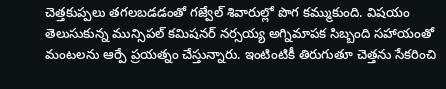చెత్తకుప్పలు తగలబడడంతో గజ్వేల్ శివారుల్లో పొగ కమ్ముకుంది. విషయం తెలుసుకున్న మున్సిపల్ కమిషనర్ నర్సయ్య అగ్నిమాపక సిబ్బంది సహాయంతో మంటలను ఆర్పే ప్రయత్నం చేస్తున్నారు. ఇంటింటికీ తిరుగుతూ చెత్తను సేకరించి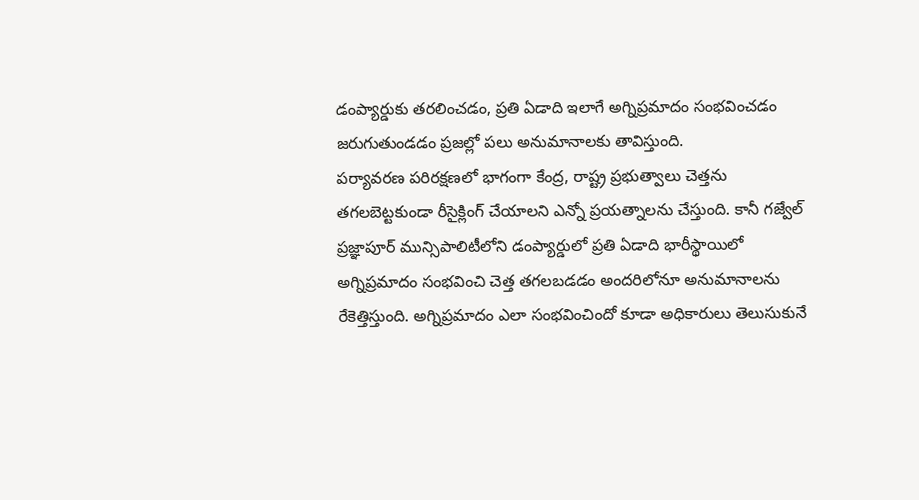డంప్యార్డుకు తరలించడం, ప్రతి ఏడాది ఇలాగే అగ్నిప్రమాదం సంభవించడం జరుగుతుండడం ప్రజల్లో పలు అనుమానాలకు తావిస్తుంది.
పర్యావరణ పరిరక్షణలో భాగంగా కేంద్ర, రాష్ట్ర ప్రభుత్వాలు చెత్తను తగలబెట్టకుండా రీసైక్లింగ్ చేయాలని ఎన్నో ప్రయత్నాలను చేస్తుంది. కానీ గజ్వేల్ ప్రజ్ఞాపూర్ మున్సిపాలిటీలోని డంప్యార్డులో ప్రతి ఏడాది భారీస్థాయిలో అగ్నిప్రమాదం సంభవించి చెత్త తగలబడడం అందరిలోనూ అనుమానాలను రేకెత్తిస్తుంది. అగ్నిప్రమాదం ఎలా సంభవించిందో కూడా అధికారులు తెలుసుకునే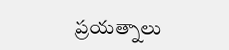ప్రయత్నాలు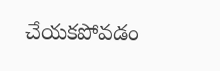చేయకపోవడం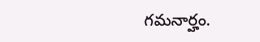గమనార్హం.